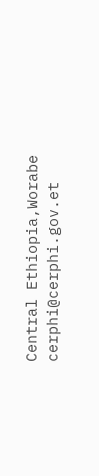Central Ethiopia,Worabe
cerphi@cerphi.gov.et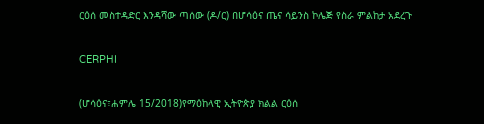ርዕሰ መስተዳድር እንዳሻው ጣሰው (ዶ/ር) በሆሳዕና ጤና ሳይንስ ኮሌጅ የስራ ምልከታ አደረጉ

CERPHI

(ሆሳዕና፣ሐምሌ 15/2018)የማዕከላዊ ኢትዮጵያ ክልል ርዕሰ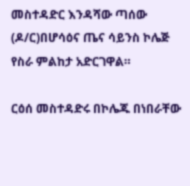መስተዳድር እንዳሻው ጣሰው (ዶ/ር)በሆሳዕና ጤና ሳይንስ ኮሌጅ የስራ ምልከታ አድርገዋል።

ርዕሰ መስተዳድሩ በኮሌጁ በነበራቸው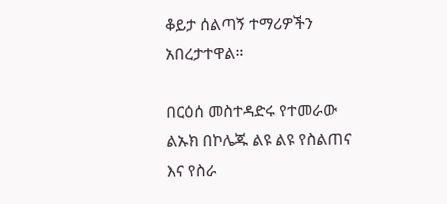ቆይታ ሰልጣኝ ተማሪዎችን አበረታተዋል።

በርዕሰ መስተዳድሩ የተመራው ልኡክ በኮሌጁ ልዩ ልዩ የስልጠና እና የስራ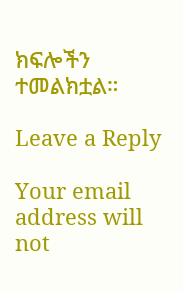ክፍሎችን ተመልክቷል።

Leave a Reply

Your email address will not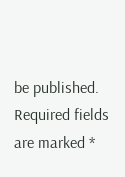be published. Required fields are marked *